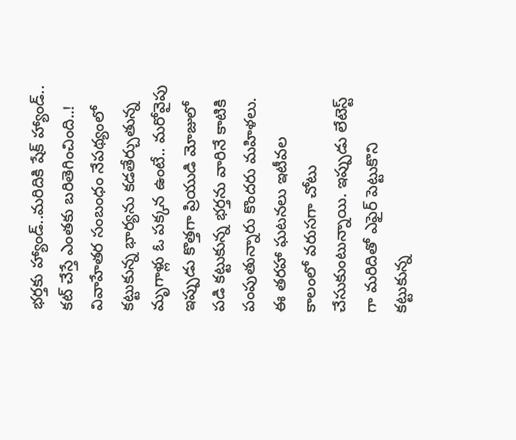భర్తకు హ్యాండ్..మరిదికి షేక్ హ్యాండ్.. కట్ చేస్తే ఎంతకు బరితెగించింది..!
వివాహేతర సంబంధం నేపథ్యంలో కట్టుకున్న భార్యను కడతేర్చుతున్న మృగాళ్లు ఓ పక్కన ఉంటే.. మరోవైపు ఇప్పుడు కొత్తగా ప్రియుడి మోజులో పడి కట్టుకున్న భర్తను వారినే కాటికి పంపుతున్నారు కొందరు మహిళలు. ఈ తరహా ఘటనలు ఇటీవల కాలంలో వరుసగా చోటు చేసుకుంటున్నాయి. ఇప్పుడు లేటెస్ట్ గా మరిదితో ఎఫైర్ పెట్టుకొని కట్టుకున్న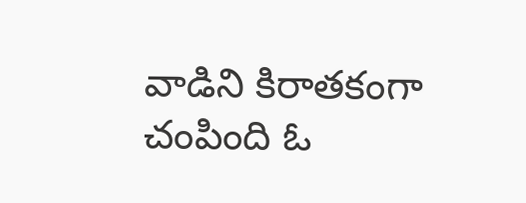వాడిని కిరాతకంగా చంపింది ఓ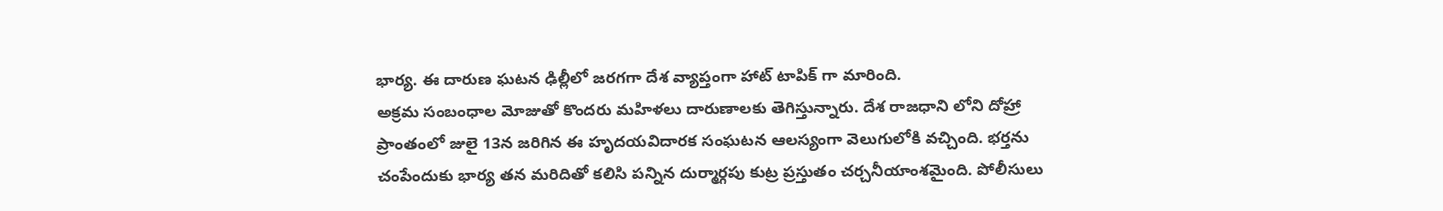భార్య. ఈ దారుణ ఘటన ఢిల్లీలో జరగగా దేశ వ్యాప్తంగా హాట్ టాపిక్ గా మారింది.
అక్రమ సంబంధాల మోజుతో కొందరు మహిళలు దారుణాలకు తెగిస్తున్నారు. దేశ రాజధాని లోని దోహ్రా ప్రాంతంలో జులై 13న జరిగిన ఈ హృదయవిదారక సంఘటన ఆలస్యంగా వెలుగులోకి వచ్చింది. భర్తను చంపేందుకు భార్య తన మరిదితో కలిసి పన్నిన దుర్మార్గపు కుట్ర ప్రస్తుతం చర్చనీయాంశమైంది. పోలీసులు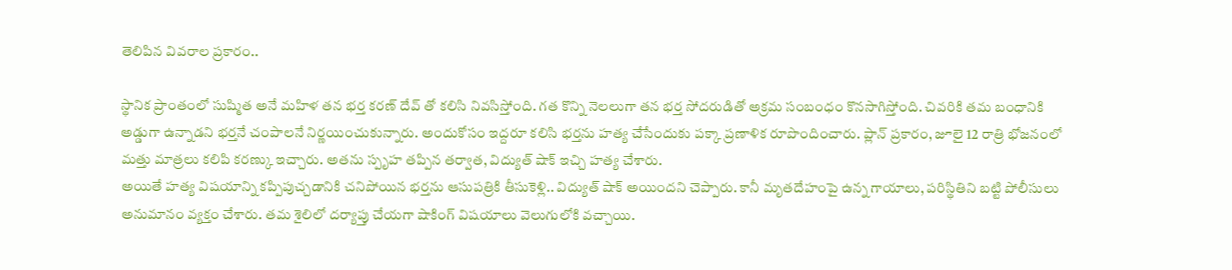తెలిపిన వివరాల ప్రకారం..

స్థానిక ప్రాంతంలో సుష్మిత అనే మహిళ తన భర్త కరణ్ దేవ్ తో కలిసి నివసిస్తోంది. గత కొన్ని నెలలుగా తన భర్త సోదరుడితో అక్రమ సంబంధం కొనసాగిస్తోంది. చివరికి తమ బంధానికి అడ్డుగా ఉన్నాడని భర్తనే చంపాలనే నిర్ణయించుకున్నారు. అందుకోసం ఇద్దరూ కలిసి భర్తను హత్య చేసేందుకు పక్కా ప్రణాళిక రూపొందించారు. ప్లాన్ ప్రకారం, జూలై 12 రాత్రి భోజనంలో మత్తు మాత్రలు కలిపి కరణ్కు ఇచ్చారు. అతను స్పృహ తప్పిన తర్వాత, విద్యుత్ షాక్ ఇచ్చి హత్య చేశారు.
అయితే హత్య విషయాన్ని కప్పిపుచ్చడానికి చనిపోయిన భర్తను ఆసుపత్రికి తీసుకెళ్లి.. విద్యుత్ షాక్ అయిందని చెప్పారు. కానీ మృతదేహంపై ఉన్న గాయాలు, పరిస్థితిని బట్టి పోలీసులు అనుమానం వ్యక్తం చేశారు. తమ శైలిలో దర్యాప్తు చేయగా షాకింగ్ విషయాలు వెలుగులోకి వచ్చాయి.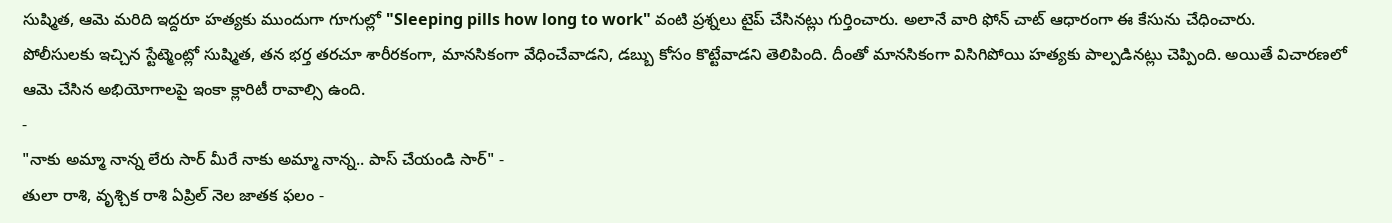సుష్మిత, ఆమె మరిది ఇద్దరూ హత్యకు ముందుగా గూగుల్లో "Sleeping pills how long to work" వంటి ప్రశ్నలు టైప్ చేసినట్లు గుర్తించారు. అలానే వారి ఫోన్ చాట్ ఆధారంగా ఈ కేసును చేధించారు.
పోలీసులకు ఇచ్చిన స్టేట్మెంట్లో సుష్మిత, తన భర్త తరచూ శారీరకంగా, మానసికంగా వేధించేవాడని, డబ్బు కోసం కొట్టేవాడని తెలిపింది. దీంతో మానసికంగా విసిగిపోయి హత్యకు పాల్పడినట్లు చెప్పింది. అయితే విచారణలో ఆమె చేసిన అభియోగాలపై ఇంకా క్లారిటీ రావాల్సి ఉంది.
-
"నాకు అమ్మా నాన్న లేరు సార్ మీరే నాకు అమ్మా నాన్న.. పాస్ చేయండి సార్" -
తులా రాశి, వృశ్చిక రాశి ఏప్రిల్ నెల జాతక ఫలం -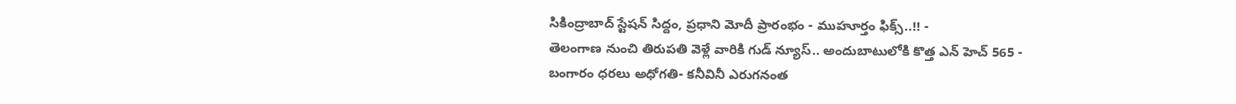సికింద్రాబాద్ స్టేషన్ సిద్దం, ప్రధాని మోదీ ప్రారంభం - ముహూర్తం ఫిక్స్..!! -
తెలంగాణ నుంచి తిరుపతి వెళ్లే వారికి గుడ్ న్యూస్.. అందుబాటులోకి కొత్త ఎన్ హెచ్ 565 -
బంగారం ధరలు అధోగతి- కనీవినీ ఎరుగనంత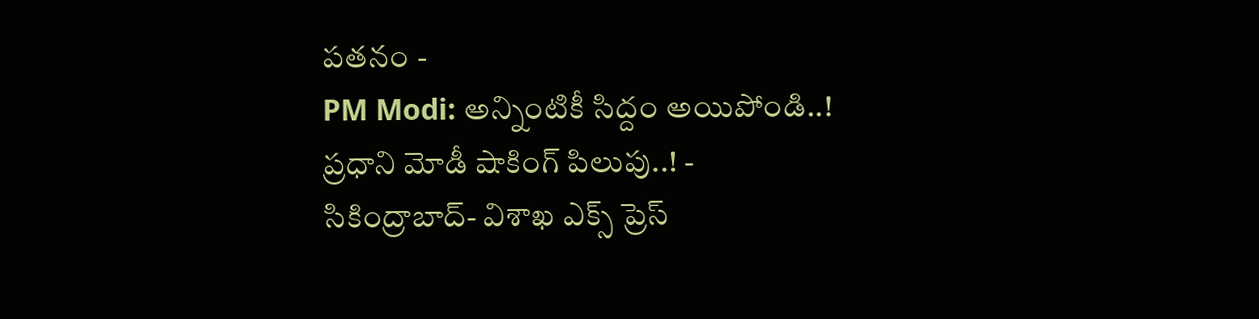పతనం -
PM Modi: అన్నింటికీ సిద్దం అయిపోండి..! ప్రధాని మోడీ షాకింగ్ పిలుపు..! -
సికింద్రాబాద్- విశాఖ ఎక్స్ ప్రెస్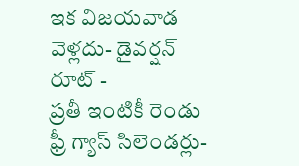ఇక విజయవాడ వెళ్లదు- డైవర్షన్ రూట్ -
ప్రతీ ఇంటికీ రెండు ఫ్రీ గ్యాస్ సిలెండర్లు-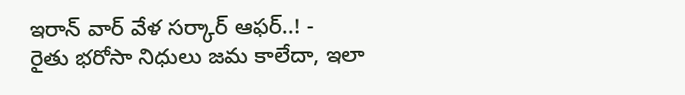ఇరాన్ వార్ వేళ సర్కార్ ఆఫర్..! -
రైతు భరోసా నిధులు జమ కాలేదా, ఇలా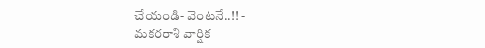చేయండి- వెంటనే..!! -
మకరరాశి వార్షిక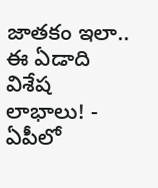జాతకం ఇలా.. ఈ ఏడాది విశేష లాభాలు! -
ఏపీలో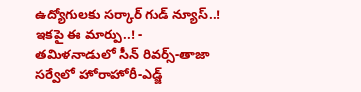ఉద్యోగులకు సర్కార్ గుడ్ న్యూస్..! ఇకపై ఈ మార్పు..! -
తమిళనాడులో సీన్ రివర్స్-తాజా సర్వేలో హోరాహోరీ-ఎడ్జ్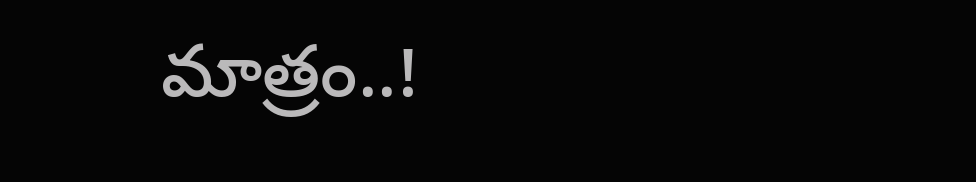మాత్రం..!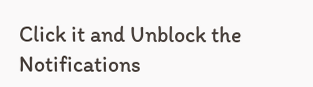Click it and Unblock the Notifications